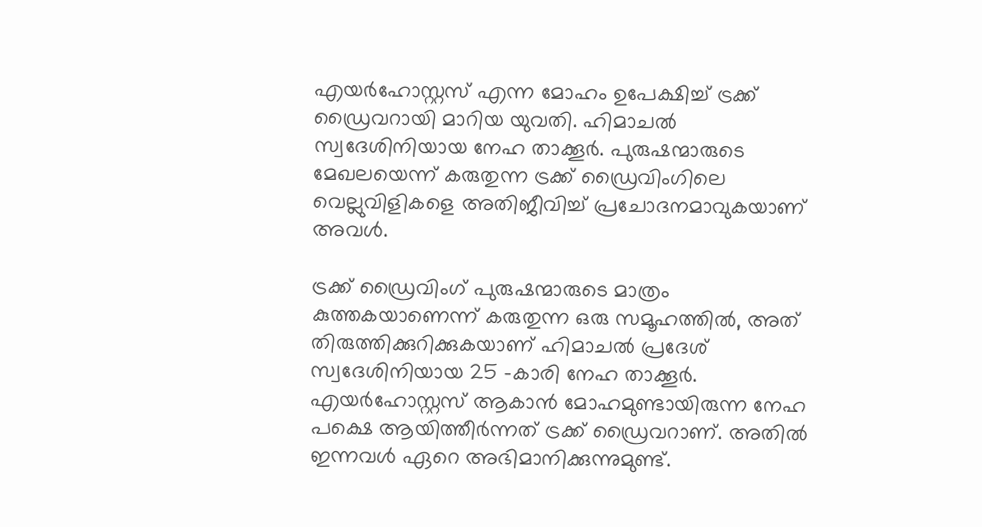എയർഹോസ്റ്റസ് എന്ന മോഹം ഉപേക്ഷിച്ച് ട്രക്ക് ഡ്രൈവറായി മാറിയ യുവതി. ഹിമാചൽ സ്വദേശിനിയായ നേഹ താക്കൂർ. പുരുഷന്മാരുടെ മേഖലയെന്ന് കരുതുന്ന ട്രക്ക് ഡ്രൈവിംഗിലെ വെല്ലുവിളികളെ അതിജീവിച്ച് പ്രചോദനമാവുകയാണ് അവള്‍.

ട്രക്ക് ഡ്രൈവിംഗ് പുരുഷന്മാരുടെ മാത്രം കുത്തകയാണെന്ന് കരുതുന്ന ഒരു സമൂഹത്തിൽ, അത് തിരുത്തിക്കുറിക്കുകയാണ് ഹിമാചൽ പ്രദേശ് സ്വദേശിനിയായ 25 -കാരി നേഹ താക്കൂർ. എയർഹോസ്റ്റസ് ആകാൻ മോഹമുണ്ടായിരുന്ന നേഹ പക്ഷെ ആയിത്തീർന്നത് ട്രക്ക് ഡ്രൈവറാണ്. അതിൽ ഇന്നവൾ ഏറെ അഭിമാനിക്കുന്നുമുണ്ട്.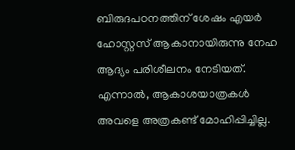ബിരുദപഠനത്തിന് ശേഷം എയർ ഹോസ്റ്റസ് ആകാനായിരുന്നു നേഹ ആദ്യം പരിശീലനം നേടിയത്. എന്നാൽ, ആകാശയാത്രകൾ അവളെ അത്രകണ്ട് മോഹിപ്പിച്ചില്ല.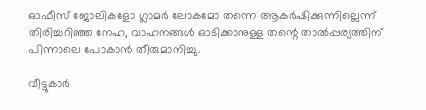ഓഫീസ് ജോലികളോ ഗ്ലാമർ ലോകമോ തന്നെ ആകർഷിക്കുന്നില്ലെന്ന് തിരിച്ചറിഞ്ഞ നേഹ, വാഹനങ്ങൾ ഓടിക്കാനുള്ള തന്റെ താൽപ്പര്യത്തിന് പിന്നാലെ പോകാൻ തീരുമാനിച്ചു.

വീട്ടുകാർ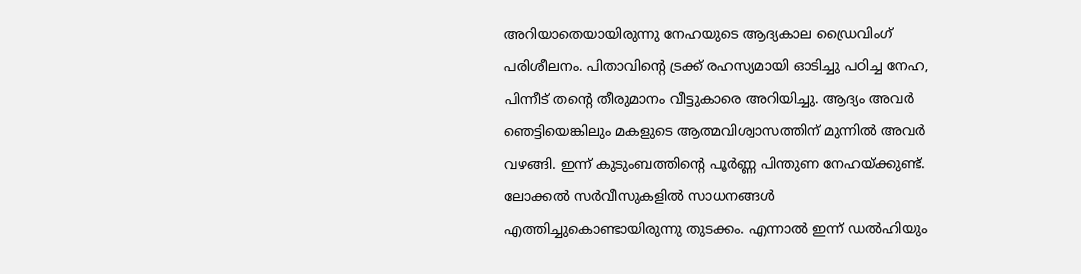അറിയാതെയായിരുന്നു നേഹയുടെ ആദ്യകാല ഡ്രൈവിംഗ് പരിശീലനം. പിതാവിന്റെ ട്രക്ക് രഹസ്യമായി ഓടിച്ചു പഠിച്ച നേഹ, പിന്നീട് തന്റെ തീരുമാനം വീട്ടുകാരെ അറിയിച്ചു. ആദ്യം അവർ ഞെട്ടിയെങ്കിലും മകളുടെ ആത്മവിശ്വാസത്തിന് മുന്നിൽ അവർ വഴങ്ങി. ഇന്ന് കുടുംബത്തിന്റെ പൂർണ്ണ പിന്തുണ നേഹയ്ക്കുണ്ട്. ലോക്കൽ സർവീസുകളിൽ സാധനങ്ങൾ എത്തിച്ചുകൊണ്ടായിരുന്നു തുടക്കം. എന്നാൽ ഇന്ന് ഡൽഹിയും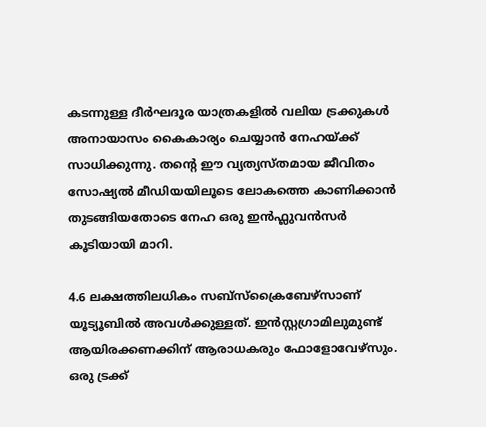കടന്നുള്ള ദീർഘദൂര യാത്രകളിൽ വലിയ ട്രക്കുകൾ അനായാസം കൈകാര്യം ചെയ്യാൻ നേഹയ്ക്ക് സാധിക്കുന്നു. തന്റെ ഈ വ്യത്യസ്തമായ ജീവിതം സോഷ്യൽ മീഡിയയിലൂടെ ലോകത്തെ കാണിക്കാൻ തുടങ്ങിയതോടെ നേഹ ഒരു ഇൻഫ്ലുവൻസർ കൂടിയായി മാറി.

4.6 ലക്ഷത്തിലധികം സബ്സ്ക്രൈബേഴ്സാണ് യൂട്യൂബിൽ അവൾക്കുള്ളത്. ഇൻസ്റ്റഗ്രാമിലുമുണ്ട് ആയിരക്കണക്കിന് ആരാധകരും ഫോളോവേഴ്സും. ഒരു ട്രക്ക്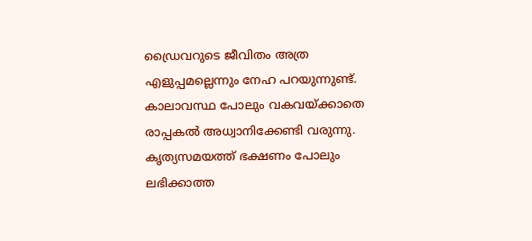ഡ്രൈവറുടെ ജീവിതം അത്ര എളുപ്പമല്ലെന്നും നേഹ പറയുന്നുണ്ട്. കാലാവസ്ഥ പോലും വകവയ്ക്കാതെ രാപ്പകൽ അധ്വാനിക്കേണ്ടി വരുന്നു. കൃത്യസമയത്ത് ഭക്ഷണം പോലും ലഭിക്കാത്ത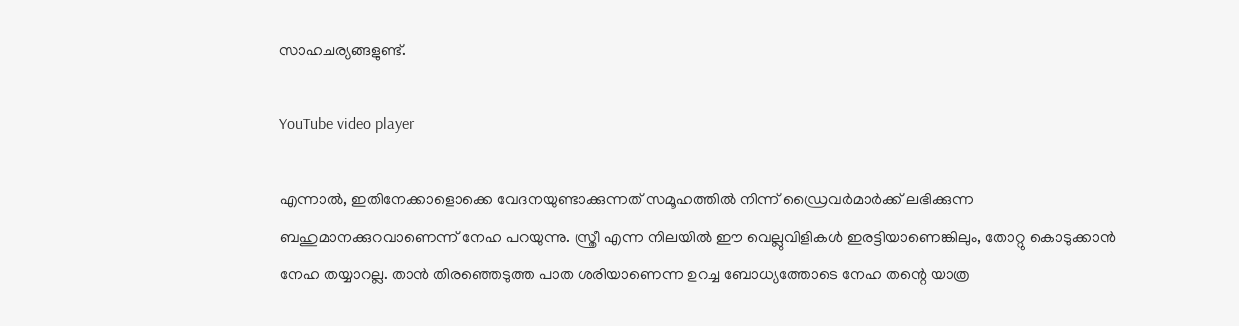സാഹചര്യങ്ങളുണ്ട്.

YouTube video player

എന്നാൽ, ഇതിനേക്കാളൊക്കെ വേദനയുണ്ടാക്കുന്നത് സമൂഹത്തിൽ നിന്ന് ഡ്രൈവർമാർക്ക് ലഭിക്കുന്ന ബഹുമാനക്കുറവാണെന്ന് നേഹ പറയുന്നു. സ്ത്രീ എന്ന നിലയിൽ ഈ വെല്ലുവിളികൾ ഇരട്ടിയാണെങ്കിലും, തോറ്റു കൊടുക്കാൻ നേഹ തയ്യാറല്ല. താൻ തിരഞ്ഞെടുത്ത പാത ശരിയാണെന്ന ഉറച്ച ബോധ്യത്തോടെ നേഹ തന്റെ യാത്ര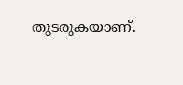തുടരുകയാണ്.